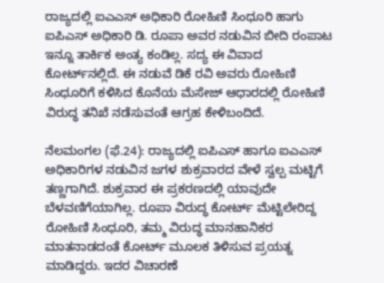ರಾಜ್ಯದಲ್ಲಿ ಐಎಎಸ್‌ ಅಧಿಕಾರಿ ರೋಹಿಣಿ ಸಿಂಧೂರಿ ಹಾಗು ಐಪಿಎಸ್‌ ಅಧಿಕಾರಿ ಡಿ. ರೂಪಾ ಅವರ ನಡುವಿನ ಬೀದಿ ರಂಪಾಟ ಇನ್ನೂ ತಾರ್ಕಿಕ ಅಂತ್ಯ ಕಂಡಿಲ್ಲ. ಸದ್ಯ ಈ ವಿವಾದ ಕೋರ್ಟ್‌ನಲ್ಲಿದೆ. ಈ ನಡುವೆ ಡಿಕೆ ರವಿ ಅವರು ರೋಹಿಣಿ ಸಿಂಧೂರಿಗೆ ಕಳಿಸಿದ ಕೊನೆಯ ಮೆಸೇಜ್‌ ಆಧಾರದಲ್ಲಿ ರೋಹಿಣಿ ವಿರುದ್ಧ ತನಿಖೆ ನಡೆಸುವಂತೆ ಆಗ್ರಹ ಕೇಳಿಬಂದಿದೆ.

ನೆಲಮಂಗಲ (ಫೆ.24): ರಾಜ್ಯದಲ್ಲಿ ಐಪಿಎಸ್‌ ಹಾಗೂ ಐಎಎಸ್‌ ಅಧಿಕಾರಿಗಳ ನಡುವಿನ ಜಗಳ ಶುಕ್ರವಾರದ ವೇಳೆ ಸ್ವಲ್ಪ ಮಟ್ಟಿಗೆ ತಣ್ಣಗಾಗಿದೆ. ಶುಕ್ರವಾರ ಈ ಪ್ರಕರಣದಲ್ಲಿ ಯಾವುದೇ ಬೆಳವಣಿಗೆಯಾಗಿಲ್ಲ. ರೂಪಾ ವಿರುದ್ಧ ಕೋರ್ಟ್‌ ಮೆಟ್ಟಿಲೇರಿದ್ದ ರೋಹಿಣಿ ಸಿಂಧೂರಿ, ತಮ್ಮ ವಿರುದ್ಧ ಮಾನಹಾನಿಕರ ಮಾತನಾಡದಂತೆ ಕೋರ್ಟ್‌ ಮೂಲಕ ತಿಳಿಸುವ ಪ್ರಯತ್ನ ಮಾಡಿದ್ದರು. ಇದರ ವಿಚಾರಣೆ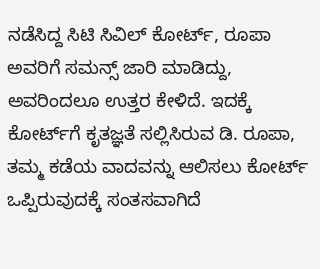ನಡೆಸಿದ್ದ ಸಿಟಿ ಸಿವಿಲ್‌ ಕೋರ್ಟ್‌, ರೂಪಾ ಅವರಿಗೆ ಸಮನ್ಸ್‌ ಜಾರಿ ಮಾಡಿದ್ದು, ಅವರಿಂದಲೂ ಉತ್ತರ ಕೇಳಿದೆ. ಇದಕ್ಕೆ ಕೋರ್ಟ್‌ಗೆ ಕೃತಜ್ಞತೆ ಸಲ್ಲಿಸಿರುವ ಡಿ. ರೂಪಾ, ತಮ್ಮ ಕಡೆಯ ವಾದವನ್ನು ಆಲಿಸಲು ಕೋರ್ಟ್‌ ಒಪ್ಪಿರುವುದಕ್ಕೆ ಸಂತಸವಾಗಿದೆ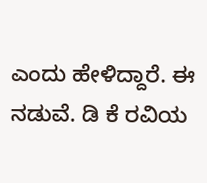ಎಂದು ಹೇಳಿದ್ದಾರೆ. ಈ ನಡುವೆ. ಡಿ ಕೆ ರವಿಯ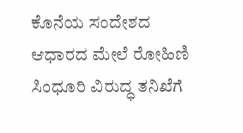ಕೊನೆಯ ಸಂದೇಶದ ಆಧಾರದ ಮೇಲೆ ರೋಹಿಣಿ ಸಿಂಧೂರಿ ವಿರುದ್ಧ ತನಿಖೆಗೆ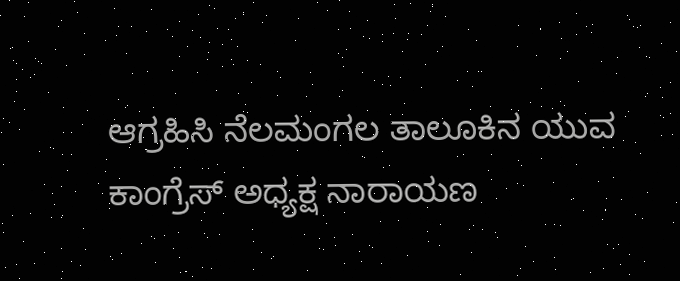ಆಗ್ರಹಿಸಿ ನೆಲಮಂಗಲ ತಾಲೂಕಿನ ಯುವ ಕಾಂಗ್ರೆಸ್ ಅಧ್ಯಕ್ಷ ನಾರಾಯಣ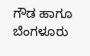ಗೌಡ ಹಾಗೂ ಬೆಂಗಳೂರು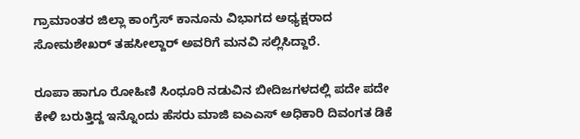ಗ್ರಾಮಾಂತರ ಜಿಲ್ಲಾ ಕಾಂಗ್ರೆಸ್ ಕಾನೂನು ವಿಭಾಗದ ಅಧ್ಯಕ್ಷರಾದ ಸೋಮಶೇಖರ್ ತಹಸೀಲ್ದಾರ್ ಅವರಿಗೆ ಮನವಿ ಸಲ್ಲಿಸಿದ್ದಾರೆ.

ರೂಪಾ ಹಾಗೂ ರೋಹಿಣಿ ಸಿಂಧೂರಿ ನಡುವಿನ ಬೀದಿಜಗಳದಲ್ಲಿ ಪದೇ ಪದೇ ಕೇಳಿ ಬರುತ್ತಿದ್ದ ಇನ್ನೊಂದು ಹೆಸರು ಮಾಜಿ ಐಎಎಸ್ ಅಧಿಕಾರಿ ದಿವಂಗತ ಡಿಕೆ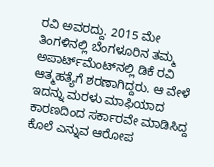ರವಿ ಅವರದ್ದು. 2015 ಮೇ ತಿಂಗಳಿನಲ್ಲಿ ಬೆಂಗಳೂರಿನ ತಮ್ಮ ಅಪಾರ್ಟ್‌ಮೆಂಟ್‌ನಲ್ಲಿ ಡಿಕೆ ರವಿ ಆತ್ಮಹತ್ಯೆಗೆ ಶರಣಾಗಿದ್ದರು. ಆ ವೇಳೆ ಇದನ್ನು ಮರಳು ಮಾಫಿಯಾದ ಕಾರಣದಿಂದ ಸರ್ಕಾರವೇ ಮಾಡಿಸಿದ್ದ ಕೊಲೆ ಎನ್ನುವ ಆರೋಪ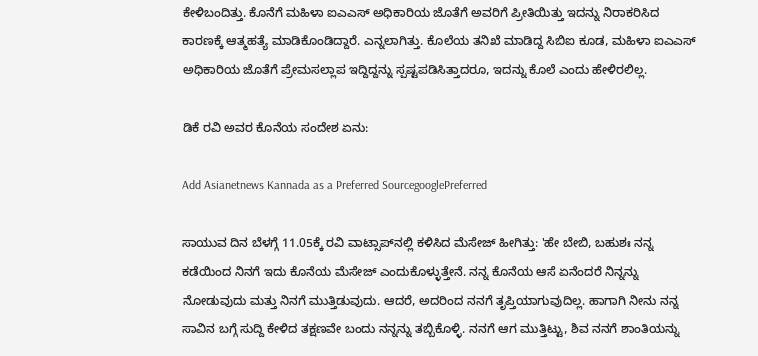ಕೇಳಿಬಂದಿತ್ತು. ಕೊನೆಗೆ ಮಹಿಳಾ ಐಎಎಸ್‌ ಅಧಿಕಾರಿಯ ಜೊತೆಗೆ ಅವರಿಗೆ ಪ್ರೀತಿಯಿತ್ತು ಇದನ್ನು ನಿರಾಕರಿಸಿದ ಕಾರಣಕ್ಕೆ ಆತ್ಮಹತ್ಯೆ ಮಾಡಿಕೊಂಡಿದ್ದಾರೆ. ಎನ್ನಲಾಗಿತ್ತು. ಕೊಲೆಯ ತನಿಖೆ ಮಾಡಿದ್ದ ಸಿಬಿಐ ಕೂಡ, ಮಹಿಳಾ ಐಎಎಸ್ ಅಧಿಕಾರಿಯ ಜೊತೆಗೆ ಪ್ರೇಮಸಲ್ಲಾಪ ಇದ್ದಿದ್ದನ್ನು ಸ್ಪಷ್ಟಪಡಿಸಿತ್ತಾದರೂ, ಇದನ್ನು ಕೊಲೆ ಎಂದು ಹೇಳಿರಲಿಲ್ಲ.

ಡಿಕೆ ರವಿ ಅವರ ಕೊನೆಯ ಸಂದೇಶ ಏನು:

Add Asianetnews Kannada as a Preferred SourcegooglePreferred

ಸಾಯುವ ದಿನ ಬೆಳಗ್ಗೆ 11.05ಕ್ಕೆ ರವಿ ವಾಟ್ಸಾಪ್‌ನಲ್ಲಿ ಕಳಿಸಿದ ಮೆಸೇಜ್‌ ಹೀಗಿತ್ತು: 'ಹೇ ಬೇಬಿ, ಬಹುಶಃ ನನ್ನ ಕಡೆಯಿಂದ ನಿನಗೆ ಇದು ಕೊನೆಯ ಮೆಸೇಜ್‌ ಎಂದುಕೊಳ್ಳುತ್ತೇನೆ. ನನ್ನ ಕೊನೆಯ ಆಸೆ ಏನೆಂದರೆ ನಿನ್ನನ್ನು ನೋಡುವುದು ಮತ್ತು ನಿನಗೆ ಮುತ್ತಿಡುವುದು. ಆದರೆ, ಅದರಿಂದ ನನಗೆ ತೃಪ್ತಿಯಾಗುವುದಿಲ್ಲ. ಹಾಗಾಗಿ ನೀನು ನನ್ನ ಸಾವಿನ ಬಗ್ಗೆ ಸುದ್ದಿ ಕೇಳಿದ ತಕ್ಷಣವೇ ಬಂದು ನನ್ನನ್ನು ತಬ್ಬಿಕೊಳ್ಳಿ. ನನಗೆ ಆಗ ಮುತ್ತಿಟ್ಟು, ಶಿವ ನನಗೆ ಶಾಂತಿಯನ್ನು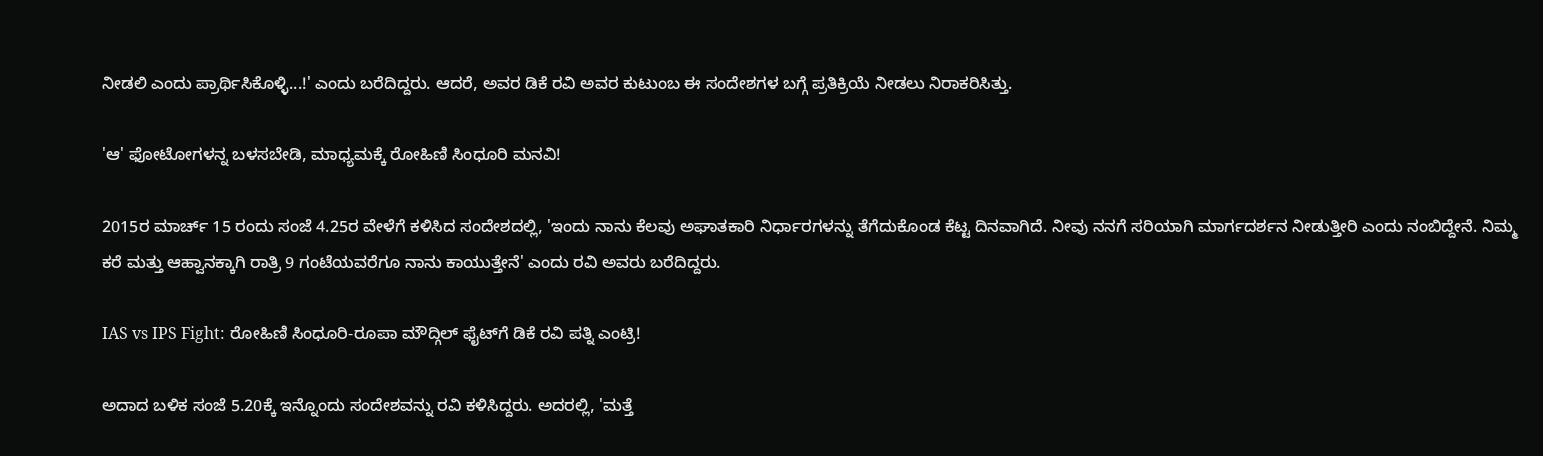ನೀಡಲಿ ಎಂದು ಪ್ರಾರ್ಥಿಸಿಕೊಳ್ಳಿ...!' ಎಂದು ಬರೆದಿದ್ದರು. ಆದರೆ, ಅವರ ಡಿಕೆ ರವಿ ಅವರ ಕುಟುಂಬ ಈ ಸಂದೇಶಗಳ ಬಗ್ಗೆ ಪ್ರತಿಕ್ರಿಯೆ ನೀಡಲು ನಿರಾಕರಿಸಿತ್ತು.

'ಆ' ಫೋಟೋಗಳನ್ನ ಬಳಸಬೇಡಿ, ಮಾಧ್ಯಮಕ್ಕೆ ರೋಹಿಣಿ ಸಿಂಧೂರಿ ಮನವಿ!

2015ರ ಮಾರ್ಚ್‌ 15 ರಂದು ಸಂಜೆ 4.25ರ ವೇಳೆಗೆ ಕಳಿಸಿದ ಸಂದೇಶದಲ್ಲಿ, 'ಇಂದು ನಾನು ಕೆಲವು ಅಘಾತಕಾರಿ ನಿರ್ಧಾರಗಳನ್ನು ತೆಗೆದುಕೊಂಡ ಕೆಟ್ಟ ದಿನವಾಗಿದೆ. ನೀವು ನನಗೆ ಸರಿಯಾಗಿ ಮಾರ್ಗದರ್ಶನ ನೀಡುತ್ತೀರಿ ಎಂದು ನಂಬಿದ್ದೇನೆ. ನಿಮ್ಮ ಕರೆ ಮತ್ತು ಆಹ್ವಾನಕ್ಕಾಗಿ ರಾತ್ರಿ 9 ಗಂಟೆಯವರೆಗೂ ನಾನು ಕಾಯುತ್ತೇನೆ' ಎಂದು ರವಿ ಅವರು ಬರೆದಿದ್ದರು.

IAS vs IPS Fight: ರೋಹಿಣಿ ಸಿಂಧೂರಿ-ರೂಪಾ ಮೌದ್ಗಿಲ್‌ ಫೈಟ್‌ಗೆ ಡಿಕೆ ರವಿ ಪತ್ನಿ ಎಂಟ್ರಿ!

ಅದಾದ ಬಳಿಕ ಸಂಜೆ 5.20ಕ್ಕೆ ಇನ್ನೊಂದು ಸಂದೇಶವನ್ನು ರವಿ ಕಳಿಸಿದ್ದರು. ಅದರಲ್ಲಿ, 'ಮತ್ತೆ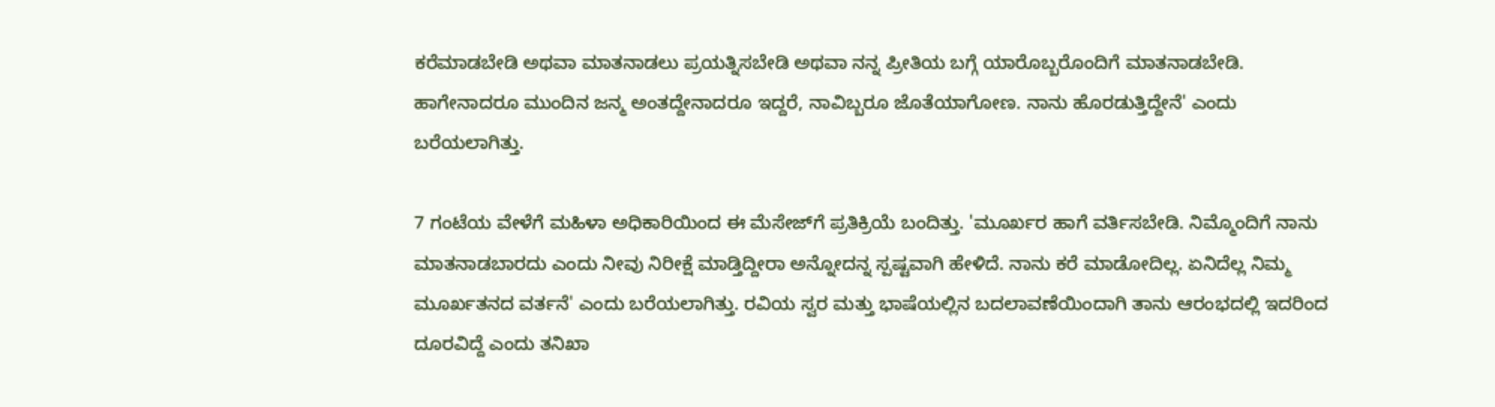ಕರೆಮಾಡಬೇಡಿ ಅಥವಾ ಮಾತನಾಡಲು ಪ್ರಯತ್ನಿಸಬೇಡಿ ಅಥವಾ ನನ್ನ ಪ್ರೀತಿಯ ಬಗ್ಗೆ ಯಾರೊಬ್ಬರೊಂದಿಗೆ ಮಾತನಾಡಬೇಡಿ. ಹಾಗೇನಾದರೂ ಮುಂದಿನ ಜನ್ಮ ಅಂತದ್ದೇನಾದರೂ ಇದ್ದರೆ, ನಾವಿಬ್ಬರೂ ಜೊತೆಯಾಗೋಣ. ನಾನು ಹೊರಡುತ್ತಿದ್ದೇನೆ' ಎಂದು ಬರೆಯಲಾಗಿತ್ತು.

7 ಗಂಟೆಯ ವೇಳೆಗೆ ಮಹಿಳಾ ಅಧಿಕಾರಿಯಿಂದ ಈ ಮೆಸೇಜ್‌ಗೆ ಪ್ರತಿಕ್ರಿಯೆ ಬಂದಿತ್ತು. 'ಮೂರ್ಖರ ಹಾಗೆ ವರ್ತಿಸಬೇಡಿ. ನಿಮ್ಮೊಂದಿಗೆ ನಾನು ಮಾತನಾಡಬಾರದು ಎಂದು ನೀವು ನಿರೀಕ್ಷೆ ಮಾಡ್ತಿದ್ದೀರಾ ಅನ್ನೋದನ್ನ ಸ್ಪಷ್ಟವಾಗಿ ಹೇಳಿದೆ. ನಾನು ಕರೆ ಮಾಡೋದಿಲ್ಲ. ಏನಿದೆಲ್ಲ ನಿಮ್ಮ ಮೂರ್ಖತನದ ವರ್ತನೆ' ಎಂದು ಬರೆಯಲಾಗಿತ್ತು. ರವಿಯ ಸ್ವರ ಮತ್ತು ಭಾಷೆಯಲ್ಲಿನ ಬದಲಾವಣೆಯಿಂದಾಗಿ ತಾನು ಆರಂಭದಲ್ಲಿ ಇದರಿಂದ ದೂರವಿದ್ದೆ ಎಂದು ತನಿಖಾ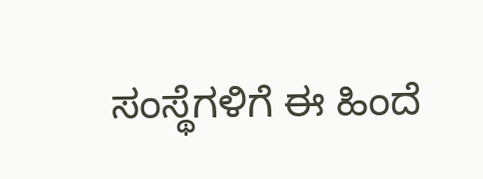ಸಂಸ್ಥೆಗಳಿಗೆ ಈ ಹಿಂದೆ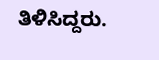ತಿಳಿಸಿದ್ದರು.